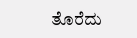ತೊರೆದು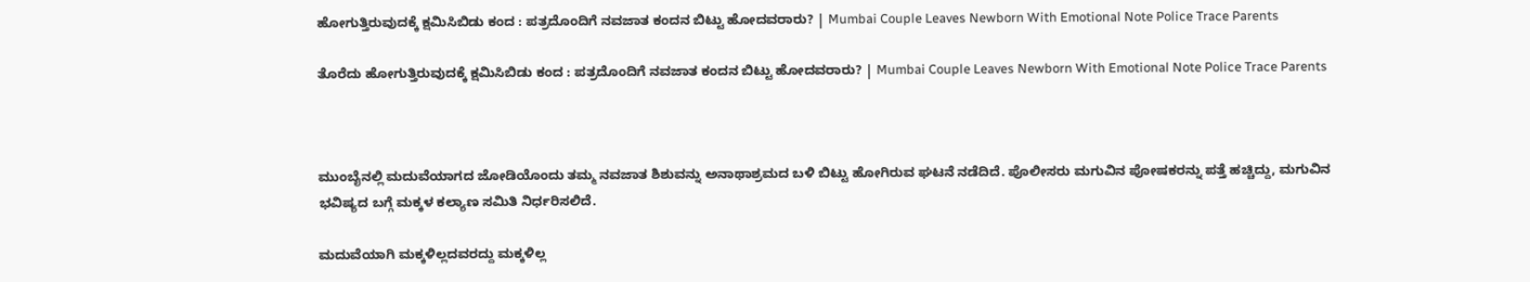ಹೋಗುತ್ತಿರುವುದಕ್ಕೆ ಕ್ಷಮಿಸಿಬಿಡು ಕಂದ : ಪತ್ರದೊಂದಿಗೆ ನವಜಾತ ಕಂದನ ಬಿಟ್ಟು ಹೋದವರಾರು? | Mumbai Couple Leaves Newborn With Emotional Note Police Trace Parents

ತೊರೆದು ಹೋಗುತ್ತಿರುವುದಕ್ಕೆ ಕ್ಷಮಿಸಿಬಿಡು ಕಂದ : ಪತ್ರದೊಂದಿಗೆ ನವಜಾತ ಕಂದನ ಬಿಟ್ಟು ಹೋದವರಾರು? | Mumbai Couple Leaves Newborn With Emotional Note Police Trace Parents



ಮುಂಬೈನಲ್ಲಿ ಮದುವೆಯಾಗದ ಜೋಡಿಯೊಂದು ತಮ್ಮ ನವಜಾತ ಶಿಶುವನ್ನು ಅನಾಥಾಶ್ರಮದ ಬಳಿ ಬಿಟ್ಟು ಹೋಗಿರುವ ಘಟನೆ ನಡೆದಿದೆ. ಪೊಲೀಸರು ಮಗುವಿನ ಪೋಷಕರನ್ನು ಪತ್ತೆ ಹಚ್ಚಿದ್ದು, ಮಗುವಿನ ಭವಿಷ್ಯದ ಬಗ್ಗೆ ಮಕ್ಕಳ ಕಲ್ಯಾಣ ಸಮಿತಿ ನಿರ್ಧರಿಸಲಿದೆ.

ಮದುವೆಯಾಗಿ ಮಕ್ಕಳಿಲ್ಲದವರದ್ದು ಮಕ್ಕಳಿಲ್ಲ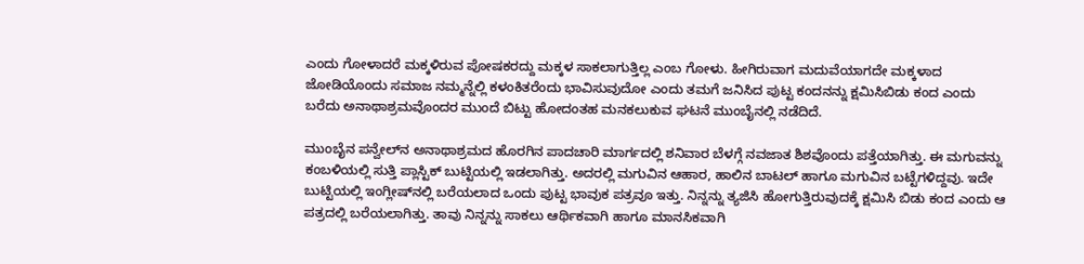ಎಂದು ಗೋಳಾದರೆ ಮಕ್ಕಳಿರುವ ಪೋಷಕರದ್ದು ಮಕ್ಕಳ ಸಾಕಲಾಗುತ್ತಿಲ್ಲ ಎಂಬ ಗೋಳು. ಹೀಗಿರುವಾಗ ಮದುವೆಯಾಗದೇ ಮಕ್ಕಳಾದ ಜೋಡಿಯೊಂದು ಸಮಾಜ ನಮ್ಮನ್ನೆಲ್ಲಿ ಕಳಂಕಿತರೆಂದು ಭಾವಿಸುವುದೋ ಎಂದು ತಮಗೆ ಜನಿಸಿದ ಪುಟ್ಟ ಕಂದನನ್ನು ಕ್ಷಮಿಸಿಬಿಡು ಕಂದ ಎಂದು ಬರೆದು ಅನಾಥಾಶ್ರಮವೊಂದರ ಮುಂದೆ ಬಿಟ್ಟು ಹೋದಂತಹ ಮನಕಲುಕುವ ಘಟನೆ ಮುಂಬೈನಲ್ಲಿ ನಡೆದಿದೆ.

ಮುಂಬೈನ ಪನ್ವೇಲ್‌ನ ಅನಾಥಾಶ್ರಮದ ಹೊರಗಿನ ಪಾದಚಾರಿ ಮಾರ್ಗದಲ್ಲಿ ಶನಿವಾರ ಬೆಳಗ್ಗೆ ನವಜಾತ ಶಿಶವೊಂದು ಪತ್ತೆಯಾಗಿತ್ತು. ಈ ಮಗುವನ್ನು ಕಂಬಳಿಯಲ್ಲಿ ಸುತ್ತಿ ಪ್ಲಾಸ್ಟಿಕ್ ಬುಟ್ಟಿಯಲ್ಲಿ ಇಡಲಾಗಿತ್ತು. ಅದರಲ್ಲಿ ಮಗುವಿನ ಆಹಾರ, ಹಾಲಿನ ಬಾಟಲ್ ಹಾಗೂ ಮಗುವಿನ ಬಟ್ಟೆಗಳಿದ್ದವು. ಇದೇ ಬುಟ್ಟಿಯಲ್ಲಿ ಇಂಗ್ಲೀಷ್‌ನಲ್ಲಿ ಬರೆಯಲಾದ ಒಂದು ಪುಟ್ಟ ಭಾವುಕ ಪತ್ರವೂ ಇತ್ತು. ನಿನ್ನನ್ನು ತ್ಯಜಿಸಿ ಹೋಗುತ್ತಿರುವುದಕ್ಕೆ ಕ್ಷಮಿಸಿ ಬಿಡು ಕಂದ ಎಂದು ಆ ಪತ್ರದಲ್ಲಿ ಬರೆಯಲಾಗಿತ್ತು. ತಾವು ನಿನ್ನನ್ನು ಸಾಕಲು ಆರ್ಥಿಕವಾಗಿ ಹಾಗೂ ಮಾನಸಿಕವಾಗಿ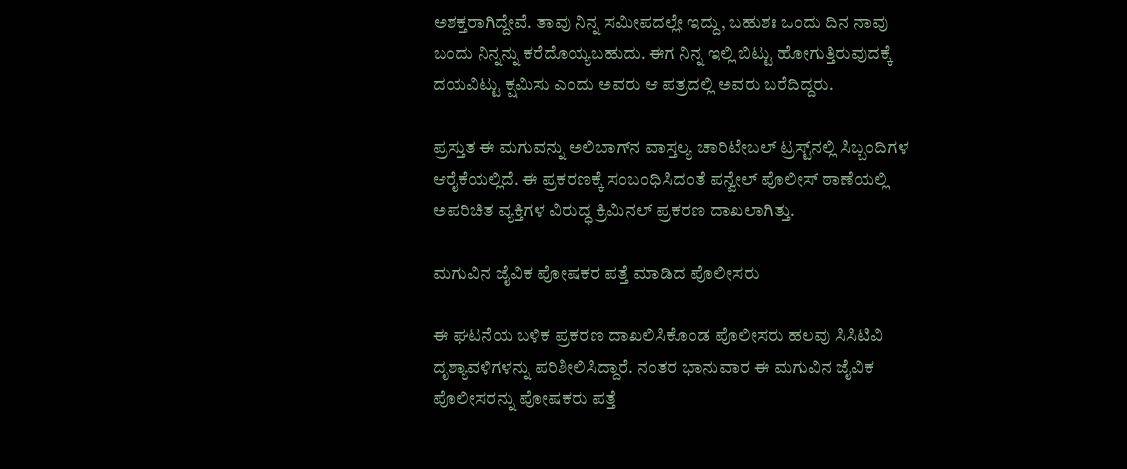ಅಶಕ್ತರಾಗಿದ್ದೇವೆ. ತಾವು ನಿನ್ನ ಸಮೀಪದಲ್ಲೇ ಇದ್ದು, ಬಹುಶಃ ಒಂದು ದಿನ ನಾವು ಬಂದು ನಿನ್ನನ್ನು ಕರೆದೊಯ್ಯಬಹುದು. ಈಗ ನಿನ್ನ ಇಲ್ಲಿ ಬಿಟ್ಟು ಹೋಗುತ್ತಿರುವುದಕ್ಕೆ ದಯವಿಟ್ಟು ಕ್ಷಮಿಸು ಎಂದು ಅವರು ಆ ಪತ್ರದಲ್ಲಿ ಅವರು ಬರೆದಿದ್ದರು.

ಪ್ರಸ್ತುತ ಈ ಮಗುವನ್ನು ಅಲಿಬಾಗ್‌ನ ವಾಸ್ತಲ್ಯ ಚಾರಿಟೇಬಲ್ ಟ್ರಸ್ಟ್‌ನಲ್ಲಿ ಸಿಬ್ಬಂದಿಗಳ ಆರೈಕೆಯಲ್ಲಿದೆ. ಈ ಪ್ರಕರಣಕ್ಕೆ ಸಂಬಂಧಿಸಿದಂತೆ ಪನ್ವೇಲ್ ಪೊಲೀಸ್ ಠಾಣೆಯಲ್ಲಿ ಅಪರಿಚಿತ ವ್ಯಕ್ತಿಗಳ ವಿರುದ್ಧ ಕ್ರಿಮಿನಲ್ ಪ್ರಕರಣ ದಾಖಲಾಗಿತ್ತು.

ಮಗುವಿನ ಜೈವಿಕ ಪೋಷಕರ ಪತ್ತೆ ಮಾಡಿದ ಪೊಲೀಸರು

ಈ ಘಟನೆಯ ಬಳಿಕ ಪ್ರಕರಣ ದಾಖಲಿಸಿಕೊಂಡ ಪೊಲೀಸರು ಹಲವು ಸಿಸಿಟಿವಿ ದೃಶ್ಯಾವಳಿಗಳನ್ನು ಪರಿಶೀಲಿಸಿದ್ದಾರೆ. ನಂತರ ಭಾನುವಾರ ಈ ಮಗುವಿನ ಜೈವಿಕ ಪೊಲೀಸರನ್ನು ಪೋಷಕರು ಪತ್ತೆ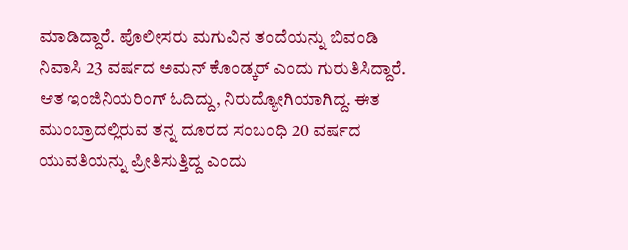ಮಾಡಿದ್ದಾರೆ. ಪೊಲೀಸರು ಮಗುವಿನ ತಂದೆಯನ್ನು ಬಿವಂಡಿ ನಿವಾಸಿ 23 ವರ್ಷದ ಅಮನ್ ಕೊಂಡ್ಕರ್ ಎಂದು ಗುರುತಿಸಿದ್ದಾರೆ. ಆತ ಇಂಜಿನಿಯರಿಂಗ್ ಓದಿದ್ದು, ನಿರುದ್ಯೋಗಿಯಾಗಿದ್ದ. ಈತ ಮುಂಬ್ರಾದಲ್ಲಿರುವ ತನ್ನ ದೂರದ ಸಂಬಂಧಿ 20 ವರ್ಷದ ಯುವತಿಯನ್ನು ಪ್ರೀತಿಸುತ್ತಿದ್ದ ಎಂದು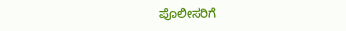ಪೊಲೀಸರಿಗೆ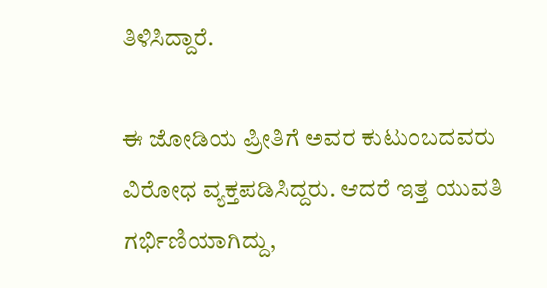ತಿಳಿಸಿದ್ದಾರೆ.

ಈ ಜೋಡಿಯ ಪ್ರೀತಿಗೆ ಅವರ ಕುಟುಂಬದವರು ವಿರೋಧ ವ್ಯಕ್ತಪಡಿಸಿದ್ದರು. ಆದರೆ ಇತ್ತ ಯುವತಿ ಗರ್ಭಿಣಿಯಾಗಿದ್ದು,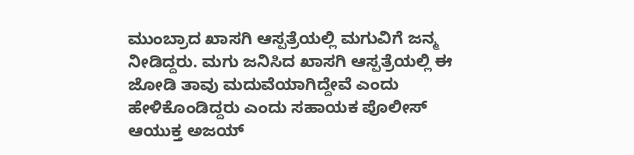ಮುಂಬ್ರಾದ ಖಾಸಗಿ ಆಸ್ಪತ್ರೆಯಲ್ಲಿ ಮಗುವಿಗೆ ಜನ್ಮ ನೀಡಿದ್ದರು. ಮಗು ಜನಿಸಿದ ಖಾಸಗಿ ಆಸ್ಪತ್ರೆಯಲ್ಲಿ ಈ ಜೋಡಿ ತಾವು ಮದುವೆಯಾಗಿದ್ದೇವೆ ಎಂದು ಹೇಳಿಕೊಂಡಿದ್ದರು ಎಂದು ಸಹಾಯಕ ಪೊಲೀಸ್ ಆಯುಕ್ತ ಅಜಯ್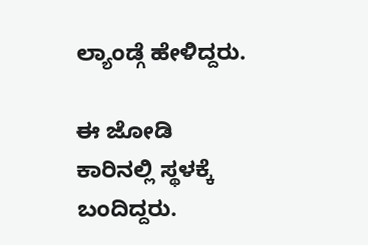ಲ್ಯಾಂಡ್ಗೆ ಹೇಳಿದ್ದರು.

ಈ ಜೋಡಿ ಕಾರಿನಲ್ಲಿ ಸ್ಥಳಕ್ಕೆ ಬಂದಿದ್ದರು.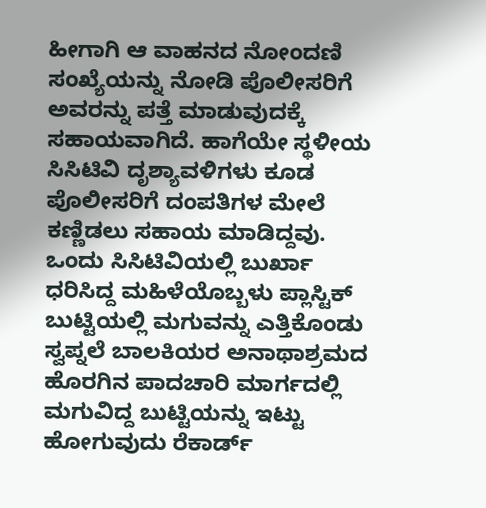ಹೀಗಾಗಿ ಆ ವಾಹನದ ನೋಂದಣಿ ಸಂಖ್ಯೆಯನ್ನು ನೋಡಿ ಪೊಲೀಸರಿಗೆ ಅವರನ್ನು ಪತ್ತೆ ಮಾಡುವುದಕ್ಕೆ ಸಹಾಯವಾಗಿದೆ. ಹಾಗೆಯೇ ಸ್ಥಳೀಯ ಸಿಸಿಟಿವಿ ದೃಶ್ಯಾವಳಿಗಳು ಕೂಡ ಪೊಲೀಸರಿಗೆ ದಂಪತಿಗಳ ಮೇಲೆ ಕಣ್ಣಿಡಲು ಸಹಾಯ ಮಾಡಿದ್ದವು. ಒಂದು ಸಿಸಿಟಿವಿಯಲ್ಲಿ ಬುರ್ಖಾ ಧರಿಸಿದ್ದ ಮಹಿಳೆಯೊಬ್ಬಳು ಪ್ಲಾಸ್ಟಿಕ್ ಬುಟ್ಟಿಯಲ್ಲಿ ಮಗುವನ್ನು ಎತ್ತಿಕೊಂಡು ಸ್ವಪ್ನಲೆ ಬಾಲಕಿಯರ ಅನಾಥಾಶ್ರಮದ ಹೊರಗಿನ ಪಾದಚಾರಿ ಮಾರ್ಗದಲ್ಲಿ ಮಗುವಿದ್ದ ಬುಟ್ಟಿಯನ್ನು ಇಟ್ಟು ಹೋಗುವುದು ರೆಕಾರ್ಡ್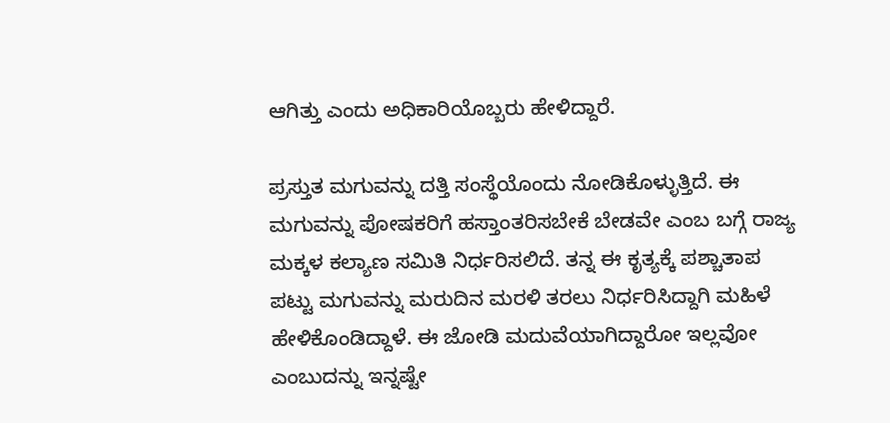ಆಗಿತ್ತು ಎಂದು ಅಧಿಕಾರಿಯೊಬ್ಬರು ಹೇಳಿದ್ದಾರೆ.

ಪ್ರಸ್ತುತ ಮಗುವನ್ನು ದತ್ತಿ ಸಂಸ್ಥೆಯೊಂದು ನೋಡಿಕೊಳ್ಳುತ್ತಿದೆ. ಈ ಮಗುವನ್ನು ಪೋಷಕರಿಗೆ ಹಸ್ತಾಂತರಿಸಬೇಕೆ ಬೇಡವೇ ಎಂಬ ಬಗ್ಗೆ ರಾಜ್ಯ ಮಕ್ಕಳ ಕಲ್ಯಾಣ ಸಮಿತಿ ನಿರ್ಧರಿಸಲಿದೆ. ತನ್ನ ಈ ಕೃತ್ಯಕ್ಕೆ ಪಶ್ಚಾತಾಪ ಪಟ್ಟು ಮಗುವನ್ನು ಮರುದಿನ ಮರಳಿ ತರಲು ನಿರ್ಧರಿಸಿದ್ದಾಗಿ ಮಹಿಳೆ ಹೇಳಿಕೊಂಡಿದ್ದಾಳೆ. ಈ ಜೋಡಿ ಮದುವೆಯಾಗಿದ್ದಾರೋ ಇಲ್ಲವೋ ಎಂಬುದನ್ನು ಇನ್ನಷ್ಟೇ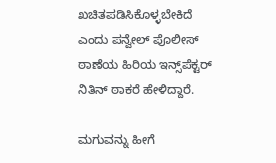ಖಚಿತಪಡಿಸಿಕೊಳ್ಳಬೇಕಿದೆ ಎಂದು ಪನ್ವೇಲ್ ಪೊಲೀಸ್ ಠಾಣೆಯ ಹಿರಿಯ ಇನ್ಸ್‌ಪೆಕ್ಟರ್ ನಿತಿನ್ ಠಾಕರೆ ಹೇಳಿದ್ದಾರೆ.

ಮಗುವನ್ನು ಹೀಗೆ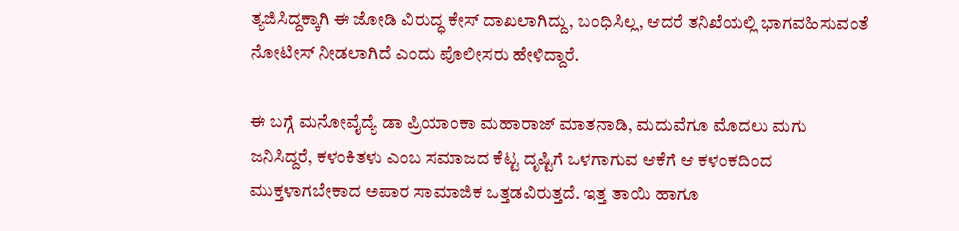ತ್ಯಜಿಸಿದ್ದಕ್ಕಾಗಿ ಈ ಜೋಡಿ ವಿರುದ್ಧ ಕೇಸ್ ದಾಖಲಾಗಿದ್ದು, ಬಂಧಿಸಿಲ್ಲ, ಆದರೆ ತನಿಖೆಯಲ್ಲಿ ಭಾಗವಹಿಸುವಂತೆ ನೋಟೀಸ್ ನೀಡಲಾಗಿದೆ ಎಂದು ಪೊಲೀಸರು ಹೇಳಿದ್ದಾರೆ.

ಈ ಬಗ್ಗೆ ಮನೋವೈದ್ಯೆ ಡಾ ಪ್ರಿಯಾಂಕಾ ಮಹಾರಾಜ್ ಮಾತನಾಡಿ, ಮದುವೆಗೂ ಮೊದಲು ಮಗು ಜನಿಸಿದ್ದರೆ, ಕಳಂಕಿತಳು ಎಂಬ ಸಮಾಜದ ಕೆಟ್ಟ ದೃಷ್ಟಿಗೆ ಒಳಗಾಗುವ ಆಕೆಗೆ ಆ ಕಳಂಕದಿಂದ ಮುಕ್ತಳಾಗಬೇಕಾದ ಅಪಾರ ಸಾಮಾಜಿಕ ಒತ್ತಡವಿರುತ್ತದೆ. ಇತ್ತ ತಾಯಿ ಹಾಗೂ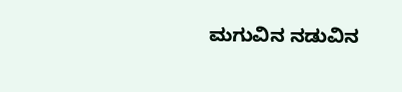ಮಗುವಿನ ನಡುವಿನ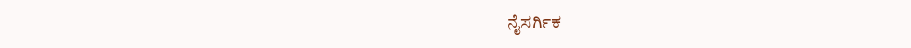ನೈಸರ್ಗಿಕ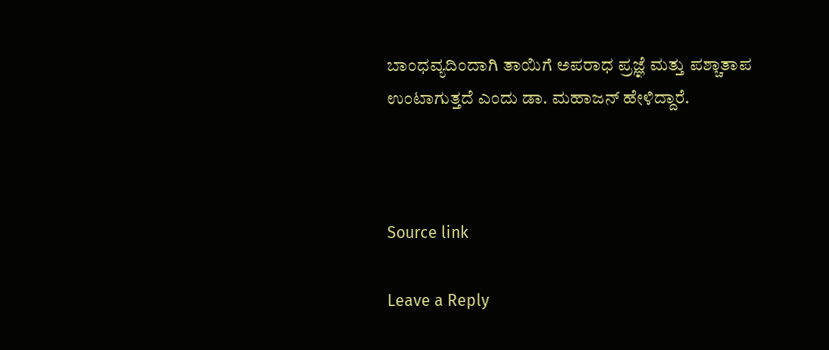ಬಾಂಧವ್ಯದಿಂದಾಗಿ ತಾಯಿಗೆ ಅಪರಾಧ ಪ್ರಜ್ಞೆ ಮತ್ತು ಪಶ್ಚಾತಾಪ ಉಂಟಾಗುತ್ತದೆ ಎಂದು ಡಾ. ಮಹಾಜನ್ ಹೇಳಿದ್ದಾರೆ.



Source link

Leave a Reply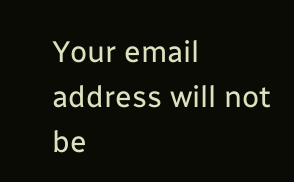Your email address will not be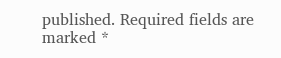published. Required fields are marked *